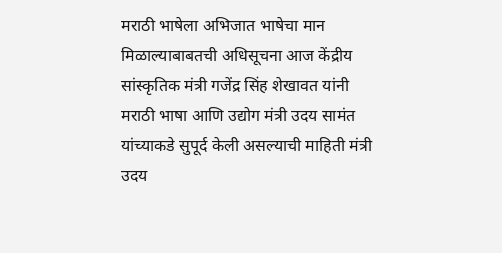मराठी भाषेला अभिजात भाषेचा मान मिळाल्याबाबतची अधिसूचना आज केंद्रीय सांस्कृतिक मंत्री गजेंद्र सिंह शेखावत यांनी मराठी भाषा आणि उद्योग मंत्री उदय सामंत यांच्याकडे सुपूर्द केली असल्याची माहिती मंत्री उदय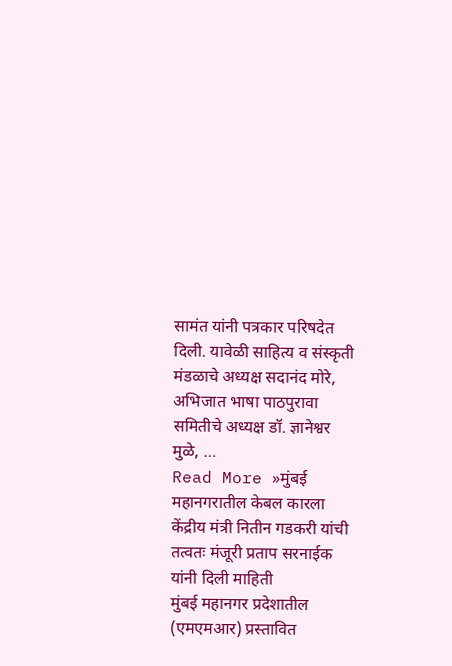सामंत यांनी पत्रकार परिषदेत दिली. यावेळी साहित्य व संस्कृती मंडळाचे अध्यक्ष सदानंद मोरे, अभिजात भाषा पाठपुरावा समितीचे अध्यक्ष डॉ. ज्ञानेश्वर मुळे, …
Read More »मुंबई महानगरातील केबल कारला केंद्रीय मंत्री नितीन गडकरी यांची तत्वतः मंजूरी प्रताप सरनाईक यांनी दिली माहिती
मुंबई महानगर प्रदेशातील (एमएमआर) प्रस्तावित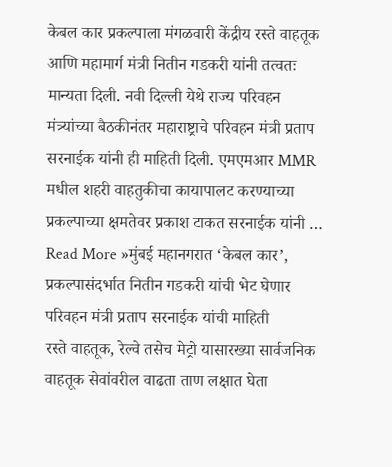केबल कार प्रकल्पाला मंगळवारी केंद्रीय रस्ते वाहतूक आणि महामार्ग मंत्री नितीन गडकरी यांनी तत्वतः मान्यता दिली. नवी दिल्ली येथे राज्य परिवहन मंत्र्यांच्या बैठकीनंतर महाराष्ट्राचे परिवहन मंत्री प्रताप सरनाईक यांनी ही माहिती दिली. एमएमआर MMR मधील शहरी वाहतुकीचा कायापालट करण्याच्या प्रकल्पाच्या क्षमतेवर प्रकाश टाकत सरनाईक यांनी …
Read More »मुंबई महानगरात ‘केबल कार’, प्रकल्पासंदर्भात नितीन गडकरी यांची भेट घेणार परिवहन मंत्री प्रताप सरनाईक यांची माहिती
रस्ते वाहतूक, रेल्वे तसेच मेट्रो यासारख्या सार्वजनिक वाहतूक सेवांवरील वाढता ताण लक्षात घेता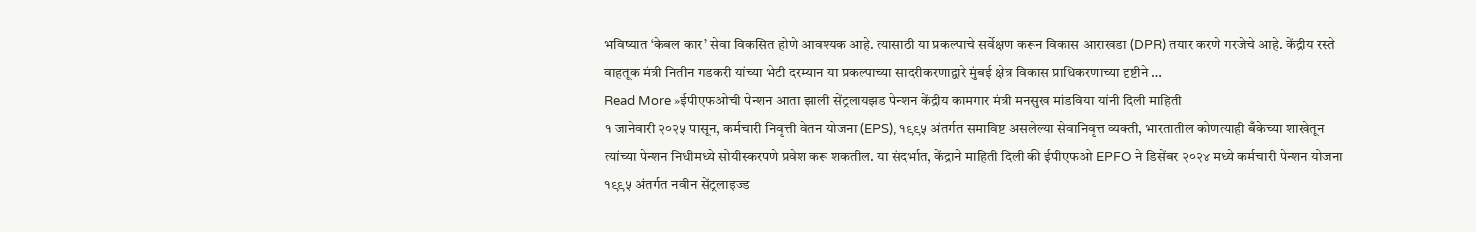भविष्यात ‘केबल कार’ सेवा विकसित होणे आवश्यक आहे. त्यासाठी या प्रकल्पाचे सर्वेक्षण करून विकास आराखडा (DPR) तयार करणे गरजेचे आहे. केंद्रीय रस्ते वाहतूक मंत्री नितीन गडकरी यांच्या भेटी दरम्यान या प्रकल्पाच्या सादरीकरणाद्वारे मुंबई क्षेत्र विकास प्राधिकरणाच्या दृष्टीने …
Read More »ईपीएफओची पेन्शन आता झाली सेंट्रलायझड पेन्शन केंद्रीय कामगार मंत्री मनसुख मांडविया यांनी दिली माहिती
१ जानेवारी २०२५ पासून, कर्मचारी निवृत्ती वेतन योजना (EPS), १९९५ अंतर्गत समाविष्ट असलेल्या सेवानिवृत्त व्यक्ती, भारतातील कोणत्याही बँकेच्या शाखेतून त्यांच्या पेन्शन निधीमध्ये सोयीस्करपणे प्रवेश करू शकतील. या संदर्भात, केंद्राने माहिती दिली की ईपीएफओ EPFO ने डिसेंबर २०२४ मध्ये कर्मचारी पेन्शन योजना १९९५ अंतर्गत नवीन सेंट्रलाइज्ड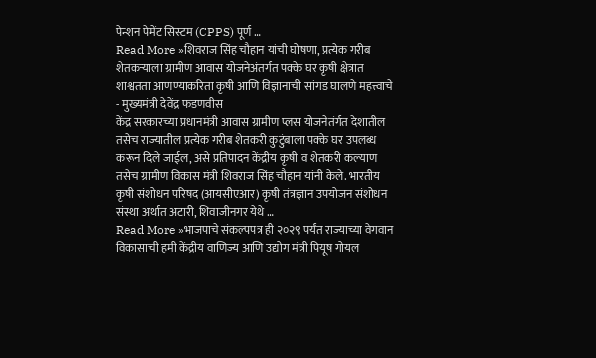पेन्शन पेमेंट सिस्टम (CPPS) पूर्ण …
Read More »शिवराज सिंह चौहान यांची घोषणा, प्रत्येक गरीब शेतकऱ्याला ग्रामीण आवास योजनेअंतर्गत पक्के घर कृषी क्षेत्रात शाश्वतता आणण्याकरिता कृषी आणि विज्ञानाची सांगड घालणे महत्त्वाचे - मुख्यमंत्री देवेंद्र फडणवीस
केंद्र सरकारच्या प्रधानमंत्री आवास ग्रामीण प्लस योजनेतंर्गत देशातील तसेच राज्यातील प्रत्येक गरीब शेतकरी कुटुंबाला पक्के घर उपलब्ध करून दिले जाईल, असे प्रतिपादन केंद्रीय कृषी व शेतकरी कल्याण तसेच ग्रामीण विकास मंत्री शिवराज सिंह चौहान यांनी केले. भारतीय कृषी संशोधन परिषद (आयसीएआर) कृषी तंत्रज्ञान उपयोजन संशोधन संस्था अर्थात अटारी, शिवाजीनगर येथे …
Read More »भाजपाचे संकल्पपत्र ही २०२९ पर्यंत राज्याच्या वेगवान विकासाची हमी केंद्रीय वाणिज्य आणि उद्योग मंत्री पियूष गोयल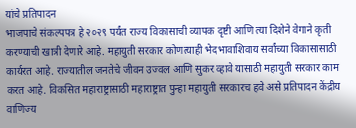यांचे प्रतिपादन
भाजपाचे संकल्पपत्र हे २०२९ पर्यंत राज्य विकासाची व्यापक दृष्टी आणि त्या दिशेने वेगाने कृती करण्याची खात्री देणारे आहे. महायुती सरकार कोणत्याही भेदभावाशिवाय सर्वांच्या विकासासाठी कार्यरत आहे. राज्यातील जनतेचे जीवन उज्वल आणि सुकर व्हावे यासाठी महायुती सरकार काम करत आहे. विकसित महाराष्ट्रासाठी महाराष्ट्रात पुन्हा महायुती सरकारच हवे असे प्रतिपादन केंद्रीय वाणिज्य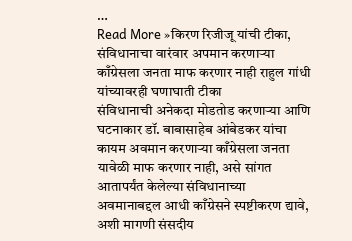…
Read More »किरण रिजीजू यांची टीका, संविधानाचा वारंवार अपमान करणाऱ्या काँग्रेसला जनता माफ करणार नाही राहुल गांधी यांच्यावरही घणाघाती टीका
संविधानाची अनेकदा मोडतोड करणाऱ्या आणि घटनाकार डॉ. बाबासाहेब आंबेडकर यांचा कायम अवमान करणाऱ्या काँग्रेसला जनता यावेळी माफ करणार नाही, असे सांगत आतापर्यंत केलेल्या संविधानाच्या अवमानाबद्दल आधी काँग्रेसने स्पष्टीकरण द्यावे, अशी मागणी संसदीय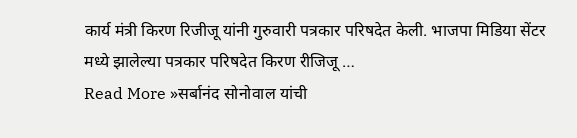कार्य मंत्री किरण रिजीजू यांनी गुरुवारी पत्रकार परिषदेत केली. भाजपा मिडिया सेंटर मध्ये झालेल्या पत्रकार परिषदेत किरण रीजिजू …
Read More »सर्बानंद सोनोवाल यांची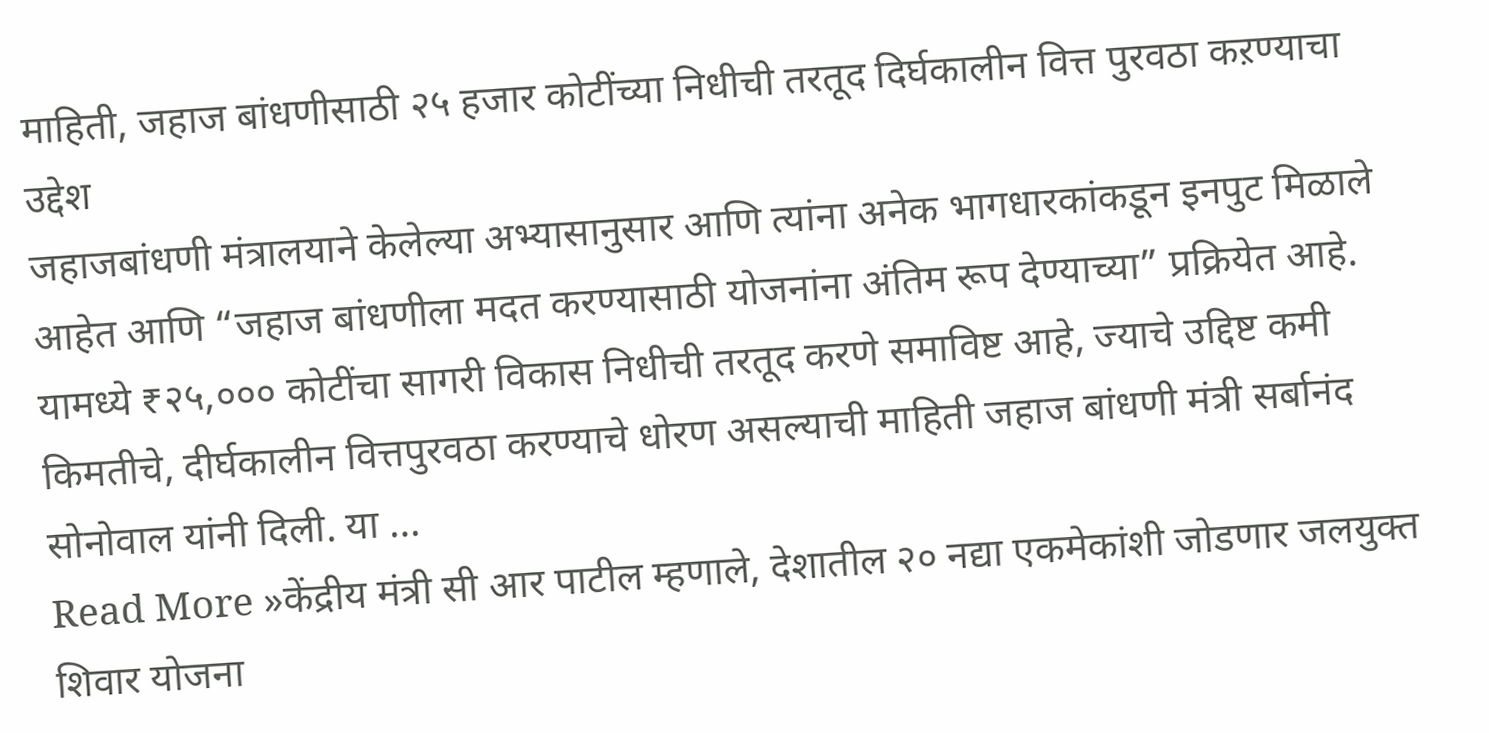माहिती, जहाज बांधणीसाठी २५ हजार कोटींच्या निधीची तरतूद दिर्घकालीन वित्त पुरवठा कऱण्याचा उद्देश
जहाजबांधणी मंत्रालयाने केलेल्या अभ्यासानुसार आणि त्यांना अनेक भागधारकांकडून इनपुट मिळाले आहेत आणि “जहाज बांधणीला मदत करण्यासाठी योजनांना अंतिम रूप देण्याच्या” प्रक्रियेत आहे. यामध्ये ₹२५,००० कोटींचा सागरी विकास निधीची तरतूद करणे समाविष्ट आहे, ज्याचे उद्दिष्ट कमी किमतीचे, दीर्घकालीन वित्तपुरवठा करण्याचे धोरण असल्याची माहिती जहाज बांधणी मंत्री सर्बानंद सोनोवाल यांनी दिली. या …
Read More »केंद्रीय मंत्री सी आर पाटील म्हणाले, देशातील २० नद्या एकमेकांशी जोडणार जलयुक्त शिवार योजना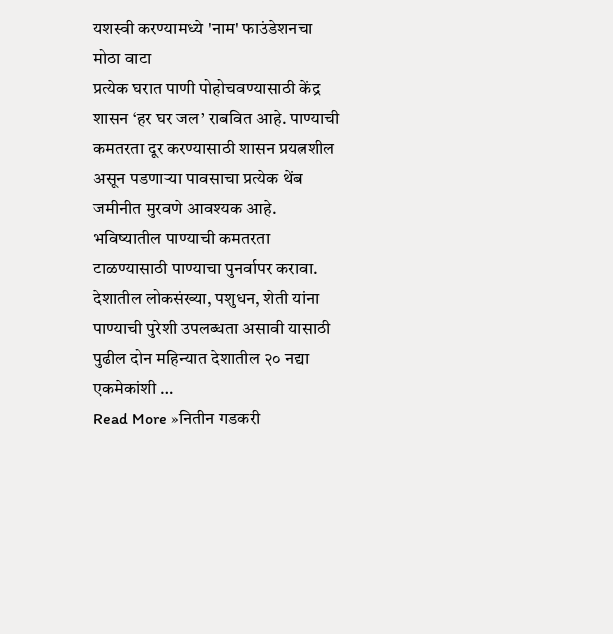यशस्वी करण्यामध्ये 'नाम' फाउंडेशनचा मोठा वाटा
प्रत्येक घरात पाणी पोहोचवण्यासाठी केंद्र शासन ‘हर घर जल’ राबवित आहे. पाण्याची कमतरता दूर करण्यासाठी शासन प्रयत्नशील असून पडणाऱ्या पावसाचा प्रत्येक थेंब जमीनीत मुरवणे आवश्यक आहे. भविष्यातील पाण्याची कमतरता टाळण्यासाठी पाण्याचा पुनर्वापर करावा. देशातील लोकसंख्या, पशुधन, शेती यांना पाण्याची पुरेशी उपलब्धता असावी यासाठी पुढील दोन महिन्यात देशातील २० नद्या एकमेकांशी …
Read More »नितीन गडकरी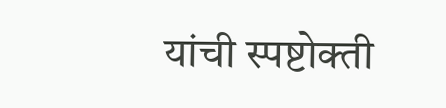यांची स्पष्टोक्ती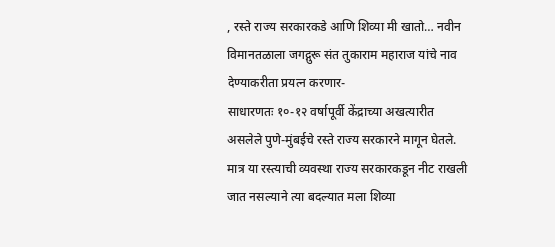, रस्ते राज्य सरकारकडे आणि शिव्या मी खातो… नवीन विमानतळाला जगद्गुरू संत तुकाराम महाराज यांचे नाव देण्याकरीता प्रयत्न करणार-
साधारणतः १०-१२ वर्षापूर्वी केंद्राच्या अखत्यारीत असलेले पुणे-मुंबईचे रस्ते राज्य सरकारने मागून घेतले. मात्र या रस्त्याची व्यवस्था राज्य सरकारकडून नीट राखली जात नसल्याने त्या बदल्यात मला शिव्या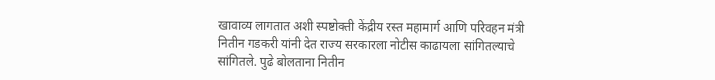खावाव्य लागतात अशी स्पष्टोक्ती केंद्रीय रस्त महामार्ग आणि परिवहन मंत्री नितीन गडकरी यांनी देत राज्य सरकारला नोटीस काढायला सांगितल्याचे सांगितले. पुढे बोलताना नितीन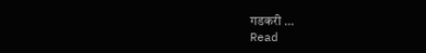गडकरी …
Read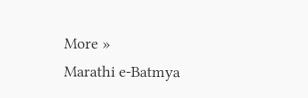More »
Marathi e-Batmya